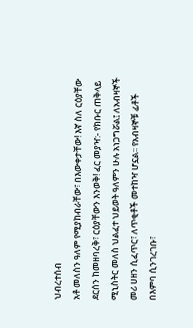ህብረተሰብ
አቶ መለስን ዓለም የሚያከብራቸው፣ በእውቀታቸው! እኛ ስለ ርዕያቸው ደርሰን ከመዘባረቅ፣ ርዕያቸውን እንወቅ! ፈር መያዣ:- የክቡር ጠቅላይ ሚኒስትር መለስ ህልፈተ ህይወት ዓለምን ሁሉ አነጋግሯል፤ ለአብዛኞች መሪ ሀዘን ሲፈጥር፣ ለጥቂቶች መተከዣ ሆኗል፡፡ የአብዛኞቹ ፊቶች በእምባ ሲንገረገቡ፣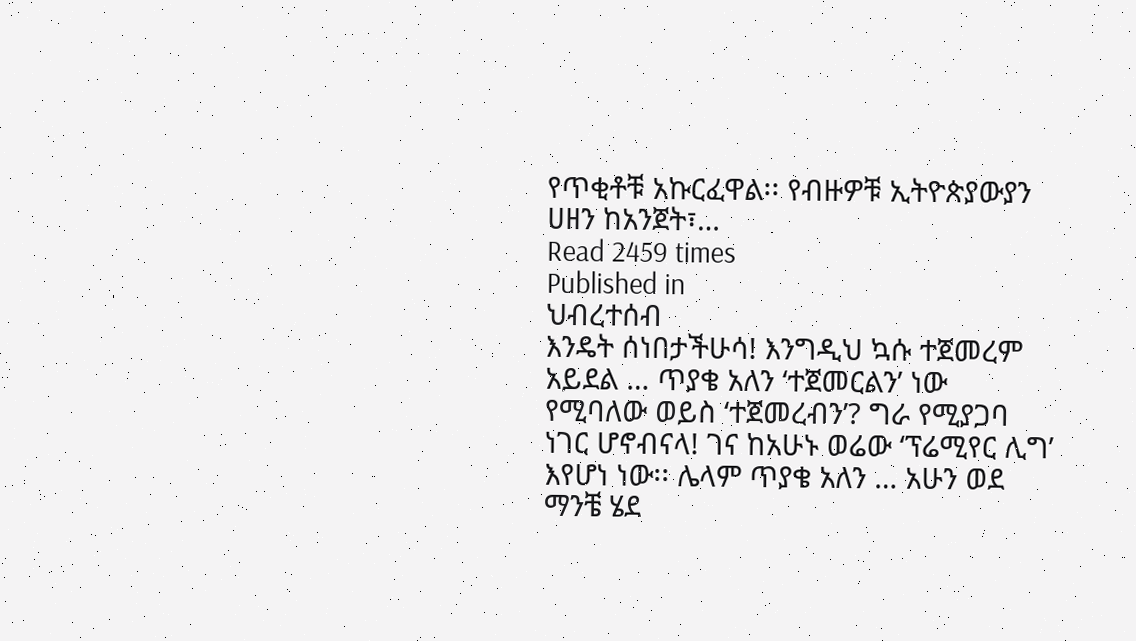የጥቂቶቹ አኩርፈዋል፡፡ የብዙዎቹ ኢትዮጵያውያን ሀዘን ከአንጀት፣…
Read 2459 times
Published in
ህብረተሰብ
እንዴት ሰነበታችሁሳ! እንግዲህ ኳሱ ተጀመረም አይደል … ጥያቄ አለን ‘ተጀመርልን’ ነው የሚባለው ወይስ ‘ተጀመረብን’? ግራ የሚያጋባ ነገር ሆኖብናላ! ገና ከአሁኑ ወሬው ‘ፕሬሚየር ሊግ’ እየሆነ ነው፡፡ ሌላም ጥያቄ አለን … አሁን ወደ ማንቼ ሄደ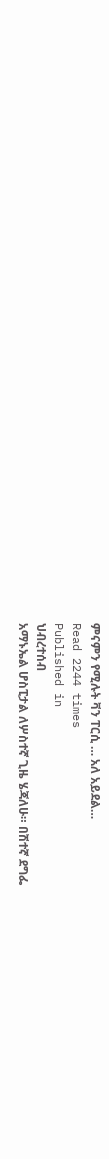ምናምን የሚሉት ቫን ፐርሲ … አለ አይደል…
Read 2244 times
Published in
ህብረተሰብ
አማኑኤል ሆስፒታል ለሦስተኛ ጊዜ ሄጃለሁ። በሽተኛ ደግፌ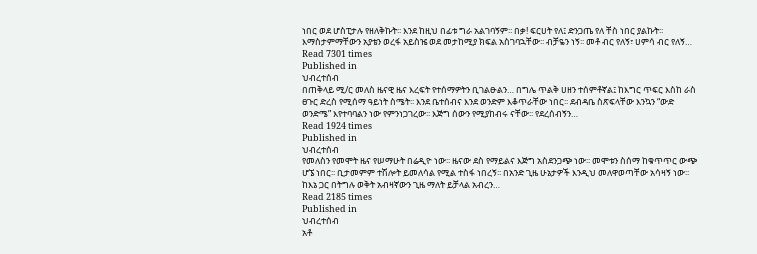ነበር ወደ ሆስፒታሉ የዘለቅኩት፡፡ እንደ ከዚህ በፊቱ ግራ አልገባኝም፡፡ በቃ! ፍርሀት የለ፤ ድንጋጤ የለ ቸስ ነበር ያልኩት፡፡ እማስታምማቸውን አያቴን ወረፋ አይስዤ ወደ መታከሚያ ክፍል አስገባኋቸው፡፡ ብቻዬን ነኝ፡፡ መቶ ብር የለኝ፣ ሀምሳ ብር የለኝ…
Read 7301 times
Published in
ህብረተሰብ
በጠቅላይ ሚ/ር መለስ ዜናዊ ዜና እረፍት የተሰማዎትን ቢገልፁልን… በግሌ ጥልቅ ሀዘን ተሰምቶኛል፤ ከእግር ጥፍር እስከ ራስ ፀጉር ድረስ የሚሰማ ዓይነት ስሜት፡፡ እንደ ቤተሰብና እንደ ወንድም እቆጥራቸው ነበር፡፡ ደብዳቤ ስጽፍላቸው እንኳን “ውድ ወንድሜ” እየተባባልን ነው የምንነጋገረው፡፡ እጅግ ሰውን የሚያከብሩ ናቸው፡፡ የደረሰብኝን…
Read 1924 times
Published in
ህብረተሰብ
የመለስን የመሞት ዜና የሠማሁት በሬዲዮ ነው፡፡ ዜናው ደስ የማይልና እጅግ አስደንጋጭ ነው፡፡ መሞቱን ስሰማ ከቁጥጥር ውጭ ሆኜ ነበር፡፡ ቢታመምም ተሽሎት ይመለሳል የሚል ተስፋ ነበረኝ፡፡ በአንድ ጊዜ ሁኔታዎች እንዲህ መለዋወጣቸው አሳዛኝ ነው፡፡ ከእኔ ጋር በትግሉ ወቅት አብዛኛውን ጊዜ ማለት ይቻላል አብረን…
Read 2185 times
Published in
ህብረተሰብ
አቶ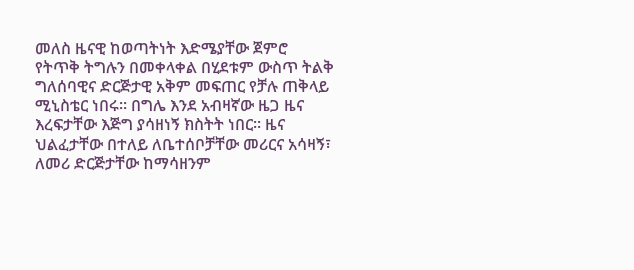መለስ ዜናዊ ከወጣትነት እድሜያቸው ጀምሮ የትጥቅ ትግሉን በመቀላቀል በሂደቱም ውስጥ ትልቅ ግለሰባዊና ድርጅታዊ አቅም መፍጠር የቻሉ ጠቅላይ ሚኒስቴር ነበሩ፡፡ በግሌ እንደ አብዛኛው ዜጋ ዜና እረፍታቸው እጅግ ያሳዘነኝ ክስትት ነበር፡፡ ዜና ህልፈታቸው በተለይ ለቤተሰቦቻቸው መሪርና አሳዛኝ፣ ለመሪ ድርጅታቸው ከማሳዘንም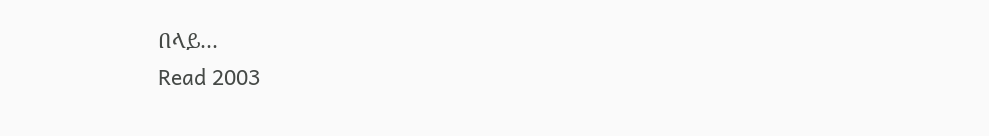በላይ…
Read 2003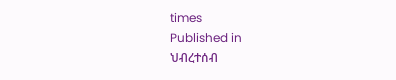times
Published in
ህብረተሰብ